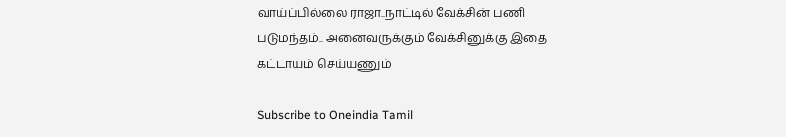வாய்ப்பில்லை ராஜா..நாட்டில் வேக்சின் பணி படுமந்தம்.. அனைவருக்கும் வேக்சினுக்கு இதை கட்டாயம் செய்யணும்

Subscribe to Oneindia Tamil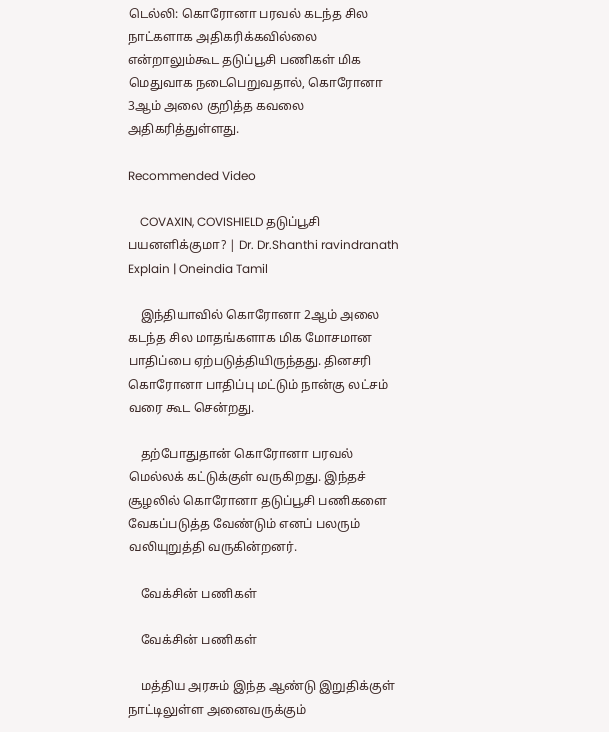டெல்லி: கொரோனா பரவல் கடந்த சில நாட்களாக அதிகரிக்கவில்லை என்றாலும்கூட தடுப்பூசி பணிகள் மிக மெதுவாக நடைபெறுவதால், கொரோனா 3ஆம் அலை குறித்த கவலை அதிகரித்துள்ளது.

Recommended Video

    COVAXIN, COVISHIELD தடுப்பூசி பயனளிக்குமா? | Dr. Dr.Shanthi ravindranath Explain | Oneindia Tamil

    இந்தியாவில் கொரோனா 2ஆம் அலை கடந்த சில மாதங்களாக மிக மோசமான பாதிப்பை ஏற்படுத்தியிருந்தது. தினசரி கொரோனா பாதிப்பு மட்டும் நான்கு லட்சம் வரை கூட சென்றது.

    தற்போதுதான் கொரோனா பரவல் மெல்லக் கட்டுக்குள் வருகிறது. இந்தச் சூழலில் கொரோனா தடுப்பூசி பணிகளை வேகப்படுத்த வேண்டும் எனப் பலரும் வலியுறுத்தி வருகின்றனர்.

    வேக்சின் பணிகள்

    வேக்சின் பணிகள்

    மத்திய அரசும் இந்த ஆண்டு இறுதிக்குள் நாட்டிலுள்ள அனைவருக்கும்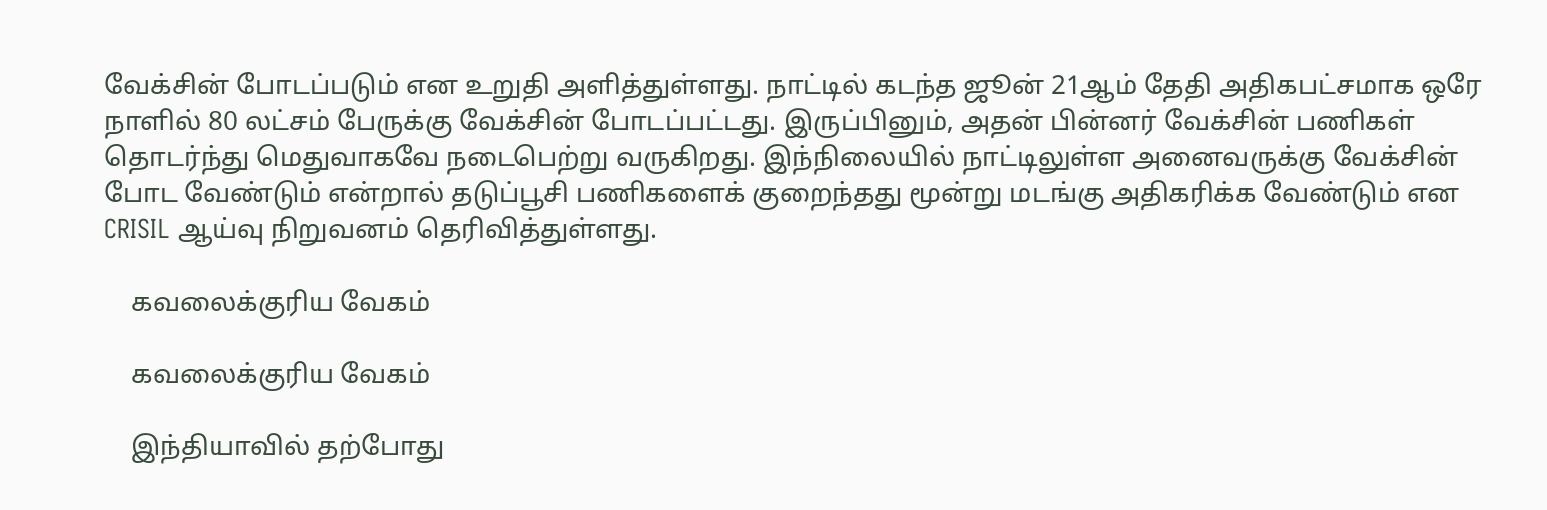வேக்சின் போடப்படும் என உறுதி அளித்துள்ளது. நாட்டில் கடந்த ஜூன் 21ஆம் தேதி அதிகபட்சமாக ஒரே நாளில் 80 லட்சம் பேருக்கு வேக்சின் போடப்பட்டது. இருப்பினும், அதன் பின்னர் வேக்சின் பணிகள் தொடர்ந்து மெதுவாகவே நடைபெற்று வருகிறது. இந்நிலையில் நாட்டிலுள்ள அனைவருக்கு வேக்சின் போட வேண்டும் என்றால் தடுப்பூசி பணிகளைக் குறைந்தது மூன்று மடங்கு அதிகரிக்க வேண்டும் என CRISIL ஆய்வு நிறுவனம் தெரிவித்துள்ளது.

    கவலைக்குரிய வேகம்

    கவலைக்குரிய வேகம்

    இந்தியாவில் தற்போது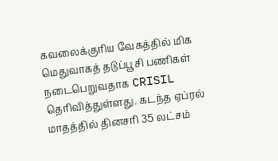கவலைக்குரிய வேகத்தில் மிக மெதுவாகத் தடுப்பூசி பணிகள் நடைபெறுவதாக CRISIL தெரிவித்துள்ளது. கடந்த ஏப்ரல் மாதத்தில் தினசரி 35 லட்சம்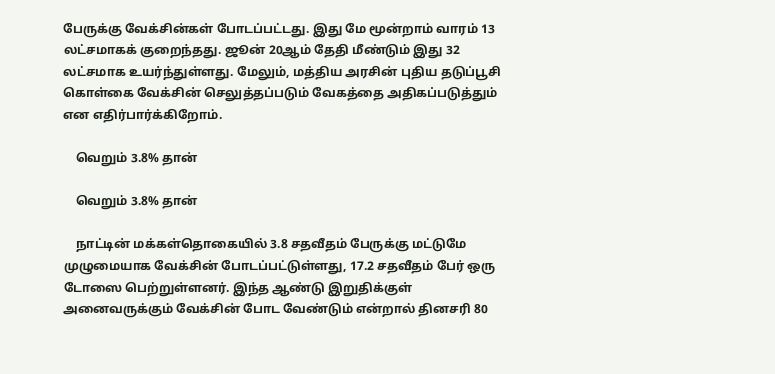பேருக்கு வேக்சின்கள் போடப்பட்டது. இது மே மூன்றாம் வாரம் 13 லட்சமாகக் குறைந்தது. ஜூன் 20ஆம் தேதி மீண்டும் இது 32 லட்சமாக உயர்ந்துள்ளது. மேலும், மத்திய அரசின் புதிய தடுப்பூசி கொள்கை வேக்சின் செலுத்தப்படும் வேகத்தை அதிகப்படுத்தும் என எதிர்பார்க்கிறோம்.

    வெறும் 3.8% தான்

    வெறும் 3.8% தான்

    நாட்டின் மக்கள்தொகையில் 3.8 சதவீதம் பேருக்கு மட்டுமே முழுமையாக வேக்சின் போடப்பட்டுள்ளது, 17.2 சதவீதம் பேர் ஒரு டோஸை பெற்றுள்ளனர். இந்த ஆண்டு இறுதிக்குள் அனைவருக்கும் வேக்சின் போட வேண்டும் என்றால் தினசரி 80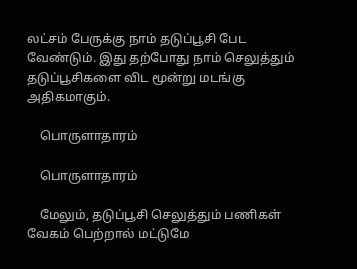லட்சம் பேருக்கு நாம் தடுப்பூசி பேட வேண்டும். இது தற்போது நாம் செலுத்தும் தடுப்பூசிகளை விட மூன்று மடங்கு அதிகமாகும்.

    பொருளாதாரம்

    பொருளாதாரம்

    மேலும், தடுப்பூசி செலுத்தும் பணிகள் வேகம் பெற்றால் மட்டுமே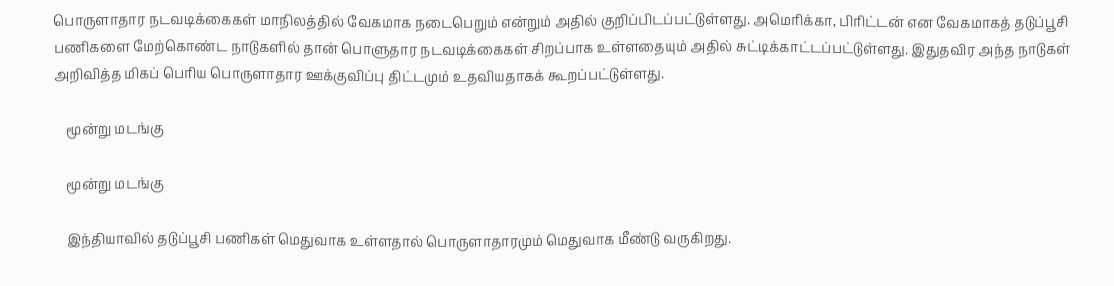பொருளாதார நடவடிக்கைகள் மாநிலத்தில் வேகமாக நடைபெறும் என்றும் அதில் குறிப்பிடப்பட்டுள்ளது. அமெரிக்கா, பிரிட்டன் என வேகமாகத் தடுப்பூசி பணிகளை மேற்கொண்ட நாடுகளில் தான் பொளுதார நடவடிக்கைகள் சிறப்பாக உள்ளதையும் அதில் சுட்டிக்காட்டப்பட்டுள்ளது. இதுதவிர அந்த நாடுகள் அறிவித்த மிகப் பெரிய பொருளாதார ஊக்குவிப்பு திட்டமும் உதவியதாகக் கூறப்பட்டுள்ளது.

    மூன்று மடங்கு

    மூன்று மடங்கு

    இந்தியாவில் தடுப்பூசி பணிகள் மெதுவாக உள்ளதால் பொருளாதாரமும் மெதுவாக மீண்டு வருகிறது.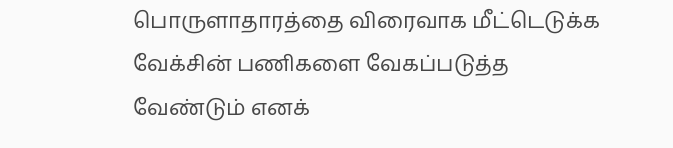பொருளாதாரத்தை விரைவாக மீட்டெடுக்க வேக்சின் பணிகளை வேகப்படுத்த வேண்டும் எனக்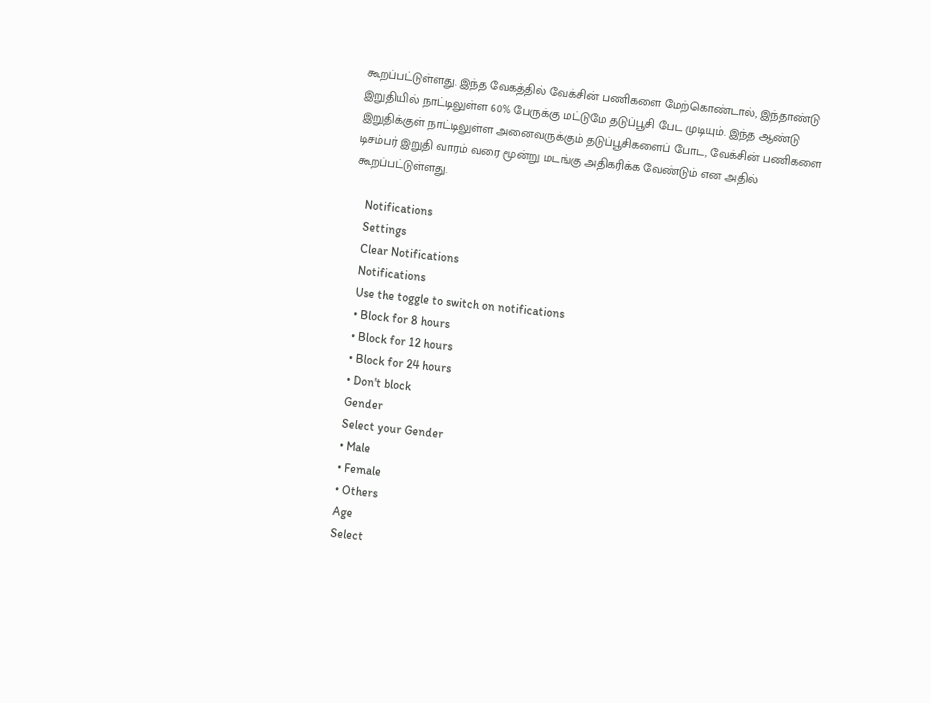கூறப்பட்டுள்ளது. இந்த வேகத்தில் வேக்சின் பணிகளை மேற்கொண்டால், இந்தாண்டு இறுதியில் நாட்டிலுள்ள 60% பேருக்கு மட்டுமே தடுப்பூசி பேட முடியும். இந்த ஆண்டு இறுதிக்குள் நாட்டிலுள்ள அனைவருக்கும் தடுப்பூசிகளைப் போட, வேக்சின் பணிகளை டிசம்பர் இறுதி வாரம் வரை மூன்று மடங்கு அதிகரிக்க வேண்டும் என அதில் கூறப்பட்டுள்ளது.

    Notifications
    Settings
    Clear Notifications
    Notifications
    Use the toggle to switch on notifications
    • Block for 8 hours
    • Block for 12 hours
    • Block for 24 hours
    • Don't block
    Gender
    Select your Gender
    • Male
    • Female
    • Others
    Age
    Select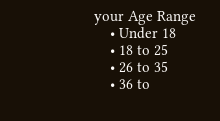your Age Range
    • Under 18
    • 18 to 25
    • 26 to 35
    • 36 to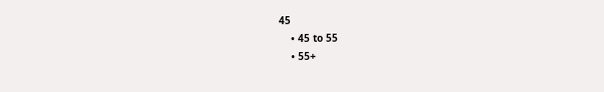45
    • 45 to 55
    • 55+